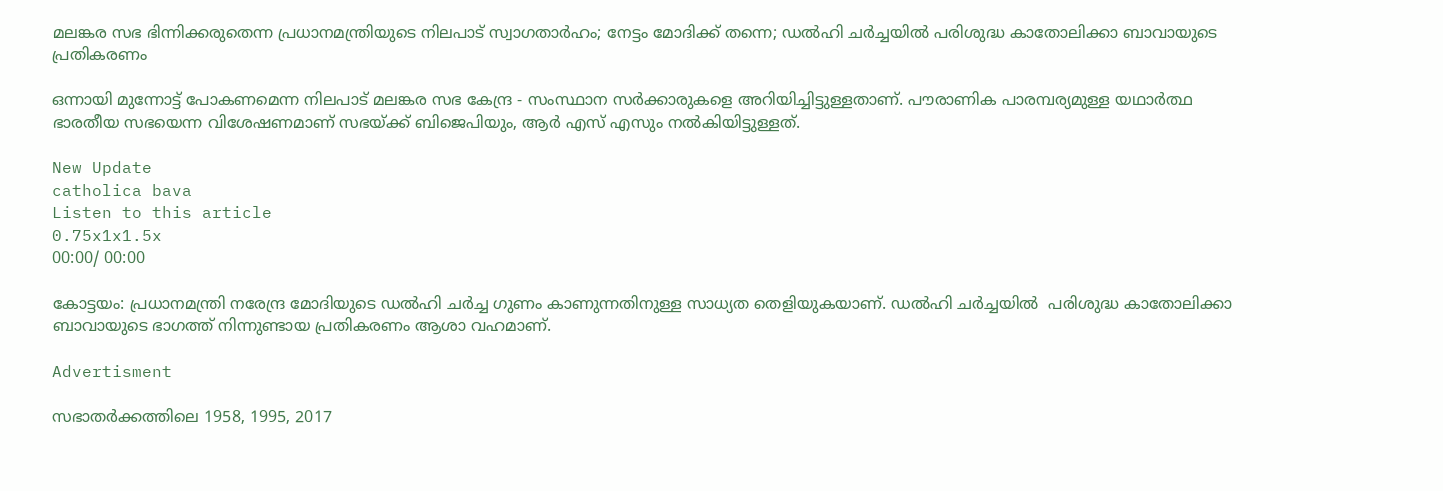മലങ്കര സഭ ഭിന്നിക്കരുതെന്ന പ്രധാനമന്ത്രിയുടെ നിലപാട് സ്വാഗതാർഹം; നേട്ടം മോദിക്ക് തന്നെ; ഡൽഹി ചർച്ചയിൽ പരിശുദ്ധ കാതോലിക്കാ ബാവായുടെ പ്രതികരണം

ഒന്നായി മുന്നോട്ട് പോകണമെന്ന നിലപാട് മലങ്കര സഭ കേന്ദ്ര - സംസ്ഥാന സർക്കാരുകളെ അറിയിച്ചിട്ടുള്ളതാണ്. പൗരാണിക പാരമ്പര്യമുള്ള യഥാർത്ഥ ഭാരതീയ സഭയെന്ന വിശേഷണമാണ് സഭയ്ക്ക് ബിജെപിയും, ആർ എസ് എസും നൽകിയിട്ടുള്ളത്.

New Update
catholica bava
Listen to this article
0.75x1x1.5x
00:00/ 00:00

കോട്ടയം: പ്രധാനമന്ത്രി നരേന്ദ്ര മോദിയുടെ ഡൽഹി ചർച്ച ഗുണം കാണുന്നതിനുള്ള സാധ്യത തെളിയുകയാണ്. ഡൽഹി ചർച്ചയിൽ  പരിശുദ്ധ കാതോലിക്കാ ബാവായുടെ ഭാഗത്ത് നിന്നുണ്ടായ പ്രതികരണം ആശാ വഹമാണ്.

Advertisment

സഭാതർക്കത്തിലെ 1958, 1995, 2017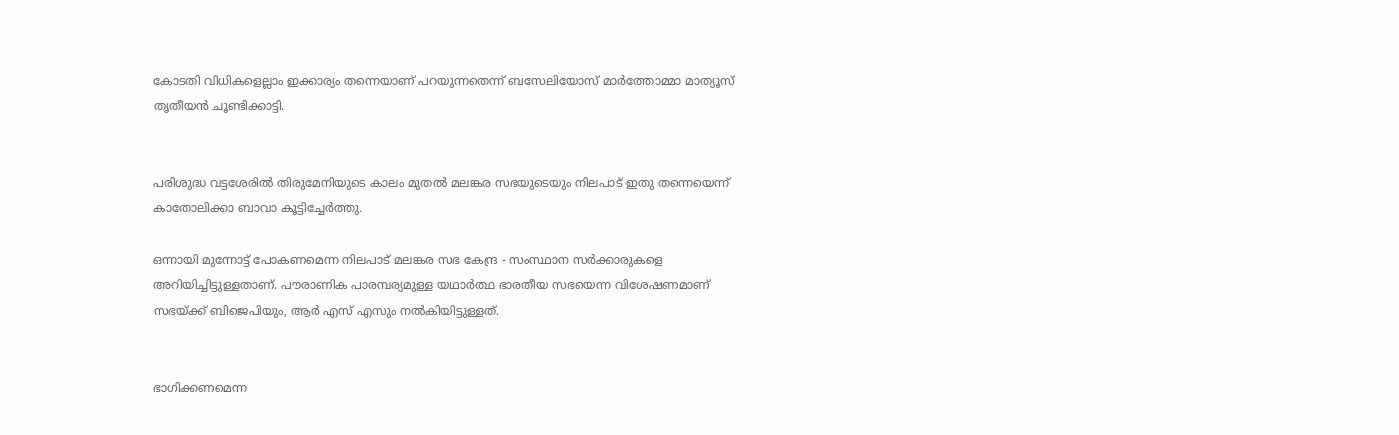കോടതി വിധികളെല്ലാം ഇക്കാര്യം തന്നെയാണ് പറയുന്നതെന്ന് ബസേലിയോസ് മാർത്തോമ്മാ മാത്യൂസ് തൃതീയൻ ചൂണ്ടിക്കാട്ടി.


പരിശുദ്ധ വട്ടശേരിൽ തിരുമേനിയുടെ കാലം മുതൽ മലങ്കര സഭയുടെയും നിലപാട് ഇതു തന്നെയെന്ന് കാതോലിക്കാ ബാവാ കൂട്ടിച്ചേർത്തു.

ഒന്നായി മുന്നോട്ട് പോകണമെന്ന നിലപാട് മലങ്കര സഭ കേന്ദ്ര - സംസ്ഥാന സർക്കാരുകളെ അറിയിച്ചിട്ടുള്ളതാണ്. പൗരാണിക പാരമ്പര്യമുള്ള യഥാർത്ഥ ഭാരതീയ സഭയെന്ന വിശേഷണമാണ് സഭയ്ക്ക് ബിജെപിയും, ആർ എസ് എസും നൽകിയിട്ടുള്ളത്.


ഭാഗിക്കണമെന്ന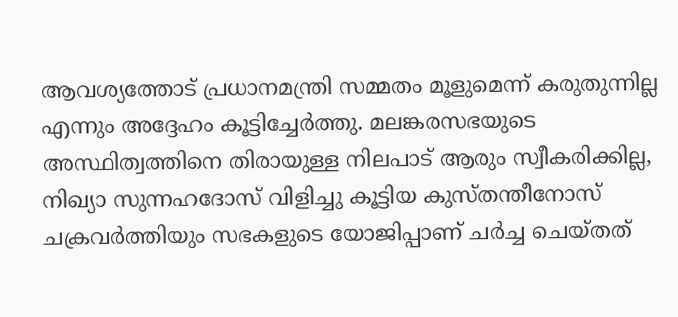ആവശ്യത്തോട് പ്രധാനമന്ത്രി സമ്മതം മൂളുമെന്ന് കരുതുന്നില്ല എന്നും അദ്ദേഹം കൂട്ടിച്ചേർത്തു. മലങ്കരസഭയുടെ അസ്ഥിത്വത്തിനെ തിരായുള്ള നിലപാട് ആരും സ്വീകരിക്കില്ല, നിഖ്യാ സുന്നഹദോസ് വിളിച്ചു കൂട്ടിയ കുസ്തന്തീനോസ് ചക്രവർത്തിയും സഭകളുടെ യോജിപ്പാണ് ചർച്ച ചെയ്തത്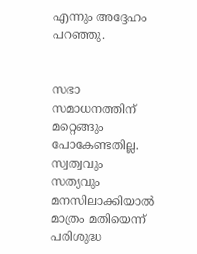എന്നും അദ്ദേഹം പറഞ്ഞു.


സഭാ സമാധനത്തിന് മറ്റെങ്ങും പോകേണ്ടതില്ല. സ്വത്വവും സത്യവും മനസിലാക്കിയാൽ മാത്രം മതിയെന്ന് പരിശുദ്ധ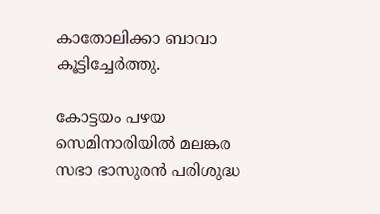കാതോലിക്കാ ബാവാ കൂട്ടിച്ചേർത്തു.

കോട്ടയം പഴയ സെമിനാരിയിൽ മലങ്കര സഭാ ഭാസുരൻ പരിശുദ്ധ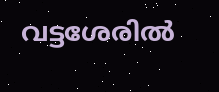വട്ടശേരിൽ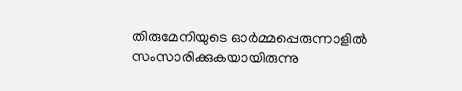തിരുമേനിയുടെ ഓർമ്മപ്പെരുന്നാളിൽ സംസാരിക്കുകയായിരുന്നു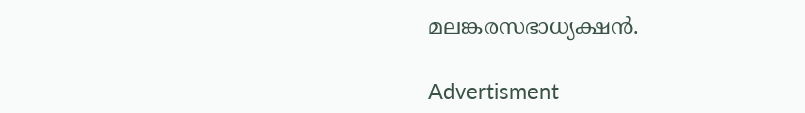മലങ്കരസഭാധ്യക്ഷൻ.

Advertisment